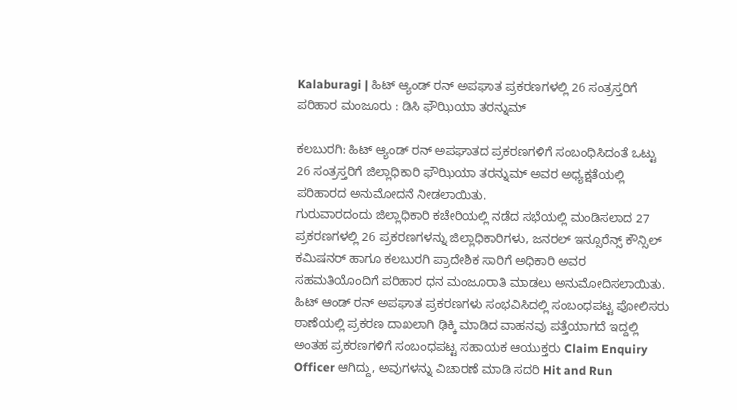Kalaburagi | ಹಿಟ್ ಆ್ಯಂಡ್ ರನ್ ಅಪಘಾತ ಪ್ರಕರಣಗಳಲ್ಲಿ 26 ಸಂತ್ರಸ್ತರಿಗೆ ಪರಿಹಾರ ಮಂಜೂರು : ಡಿಸಿ ಫೌಝಿಯಾ ತರನ್ನುಮ್

ಕಲಬುರಗಿ: ಹಿಟ್ ಆ್ಯಂಡ್ ರನ್ ಅಪಘಾತದ ಪ್ರಕರಣಗಳಿಗೆ ಸಂಬಂಧಿಸಿದಂತೆ ಒಟ್ಟು 26 ಸಂತ್ರಸ್ತರಿಗೆ ಜಿಲ್ಲಾಧಿಕಾರಿ ಫೌಝಿಯಾ ತರನ್ನುಮ್ ಅವರ ಅಧ್ಯಕ್ಷತೆಯಲ್ಲಿ ಪರಿಹಾರದ ಅನುಮೋದನೆ ನೀಡಲಾಯಿತು.
ಗುರುವಾರದಂದು ಜಿಲ್ಲಾಧಿಕಾರಿ ಕಚೇರಿಯಲ್ಲಿ ನಡೆದ ಸಭೆಯಲ್ಲಿ ಮಂಡಿಸಲಾದ 27 ಪ್ರಕರಣಗಳಲ್ಲಿ 26 ಪ್ರಕರಣಗಳನ್ನು ಜಿಲ್ಲಾಧಿಕಾರಿಗಳು, ಜನರಲ್ ಇನ್ಸೂರೆನ್ಸ್ ಕೌನ್ಸಿಲ್ ಕಮಿಷನರ್ ಹಾಗೂ ಕಲಬುರಗಿ ಪ್ರಾದೇಶಿಕ ಸಾರಿಗೆ ಅಧಿಕಾರಿ ಅವರ ಸಹಮತಿಯೊಂದಿಗೆ ಪರಿಹಾರ ಧನ ಮಂಜೂರಾತಿ ಮಾಡಲು ಅನುಮೋದಿಸಲಾಯಿತು.
ಹಿಟ್ ಆಂಡ್ ರನ್ ಅಪಘಾತ ಪ್ರಕರಣಗಳು ಸಂಭವಿಸಿದಲ್ಲಿ ಸಂಬಂಧಪಟ್ಟ ಪೋಲಿಸರು ಠಾಣೆಯಲ್ಲಿ ಪ್ರಕರಣ ದಾಖಲಾಗಿ ಢಿಕ್ಕಿ ಮಾಡಿದ ವಾಹನವು ಪತ್ತೆಯಾಗದೆ ಇದ್ದಲ್ಲಿ ಅಂತಹ ಪ್ರಕರಣಗಳಿಗೆ ಸಂಬಂಧಪಟ್ಟ ಸಹಾಯಕ ಆಯುಕ್ತರು Claim Enquiry Officer ಆಗಿದ್ದು, ಅವುಗಳನ್ನು ವಿಚಾರಣೆ ಮಾಡಿ ಸದರಿ Hit and Run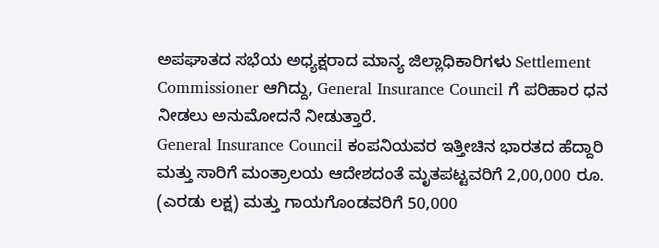ಅಪಘಾತದ ಸಭೆಯ ಅಧ್ಯಕ್ಷರಾದ ಮಾನ್ಯ ಜಿಲ್ಲಾಧಿಕಾರಿಗಳು Settlement Commissioner ಆಗಿದ್ದು, General Insurance Council ಗೆ ಪರಿಹಾರ ಧನ ನೀಡಲು ಅನುಮೋದನೆ ನೀಡುತ್ತಾರೆ.
General Insurance Council ಕಂಪನಿಯವರ ಇತ್ತೀಚಿನ ಭಾರತದ ಹೆದ್ದಾರಿ ಮತ್ತು ಸಾರಿಗೆ ಮಂತ್ರಾಲಯ ಆದೇಶದಂತೆ ಮೃತಪಟ್ಟವರಿಗೆ 2,00,000 ರೂ. (ಎರಡು ಲಕ್ಷ) ಮತ್ತು ಗಾಯಗೊಂಡವರಿಗೆ 50,000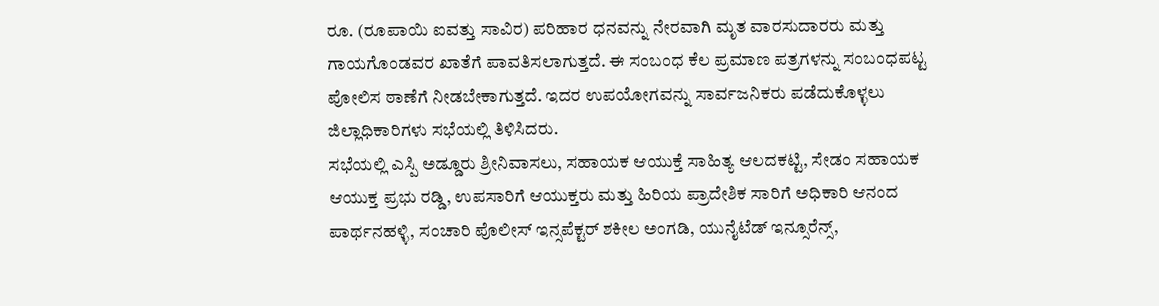ರೂ. (ರೂಪಾಯಿ ಐವತ್ತು ಸಾವಿರ) ಪರಿಹಾರ ಧನವನ್ನು ನೇರವಾಗಿ ಮೃತ ವಾರಸುದಾರರು ಮತ್ತು ಗಾಯಗೊಂಡವರ ಖಾತೆಗೆ ಪಾವತಿಸಲಾಗುತ್ತದೆ. ಈ ಸಂಬಂಧ ಕೆಲ ಪ್ರಮಾಣ ಪತ್ರಗಳನ್ನು ಸಂಬಂಧಪಟ್ಟ ಪೋಲಿಸ ಠಾಣೆಗೆ ನೀಡಬೇಕಾಗುತ್ತದೆ. ಇದರ ಉಪಯೋಗವನ್ನು ಸಾರ್ವಜನಿಕರು ಪಡೆದುಕೊಳ್ಳಲು ಜಿಲ್ಲಾಧಿಕಾರಿಗಳು ಸಭೆಯಲ್ಲಿ ತಿಳಿಸಿದರು.
ಸಭೆಯಲ್ಲಿ ಎಸ್ಪಿ ಅಡ್ಡೂರು ಶ್ರೀನಿವಾಸಲು, ಸಹಾಯಕ ಆಯುಕ್ತೆ ಸಾಹಿತ್ಯ ಆಲದಕಟ್ಟಿ, ಸೇಡಂ ಸಹಾಯಕ ಆಯುಕ್ತ ಪ್ರಭು ರಡ್ಡಿ, ಉಪಸಾರಿಗೆ ಆಯುಕ್ತರು ಮತ್ತು ಹಿರಿಯ ಪ್ರಾದೇಶಿಕ ಸಾರಿಗೆ ಅಧಿಕಾರಿ ಆನಂದ ಪಾರ್ಥನಹಳ್ಳಿ, ಸಂಚಾರಿ ಪೊಲೀಸ್ ಇನ್ಸಪೆಕ್ಟರ್ ಶಕೀಲ ಅಂಗಡಿ, ಯುನೈಟೆಡ್ ಇನ್ಸೂರೆನ್ಸ್,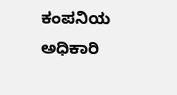ಕಂಪನಿಯ ಅಧಿಕಾರಿ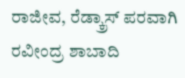ರಾಜೀವ, ರೆಡ್ಕ್ರಾಸ್ ಪರವಾಗಿ ರವೀಂದ್ರ ಶಾಬಾದಿ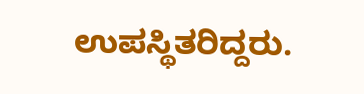ಉಪಸ್ಥಿತರಿದ್ದರು.